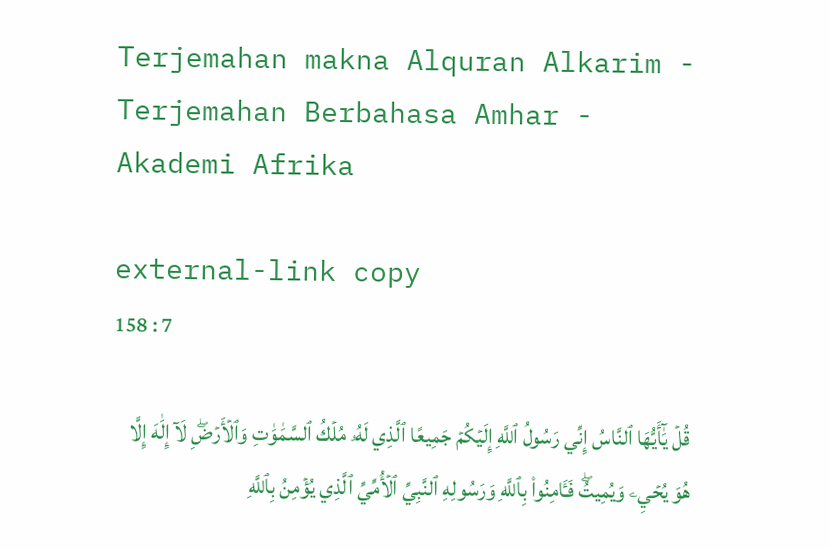Terjemahan makna Alquran Alkarim - Terjemahan Berbahasa Amhar - Akademi Afrika

external-link copy
158 : 7

قُلۡ يَٰٓأَيُّهَا ٱلنَّاسُ إِنِّي رَسُولُ ٱللَّهِ إِلَيۡكُمۡ جَمِيعًا ٱلَّذِي لَهُۥ مُلۡكُ ٱلسَّمَٰوَٰتِ وَٱلۡأَرۡضِۖ لَآ إِلَٰهَ إِلَّا هُوَ يُحۡيِۦ وَيُمِيتُۖ فَـَٔامِنُواْ بِٱللَّهِ وَرَسُولِهِ ٱلنَّبِيِّ ٱلۡأُمِّيِّ ٱلَّذِي يُؤۡمِنُ بِٱللَّهِ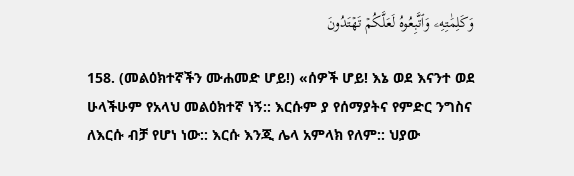وَكَلِمَٰتِهِۦ وَٱتَّبِعُوهُ لَعَلَّكُمۡ تَهۡتَدُونَ

158. (መልዕክተኛችን ሙሐመድ ሆይ!) «ሰዎች ሆይ! እኔ ወደ እናንተ ወደ ሁላችሁም የአላህ መልዕክተኛ ነኝ:: እርሱም ያ የሰማያትና የምድር ንግስና ለእርሱ ብቻ የሆነ ነው:: እርሱ እንጂ ሌላ አምላክ የለም:: ህያው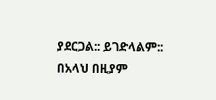ያደርጋል:: ይገድላልም:: በአላህ በዚያም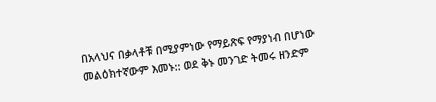በአላህና በቃላቶቹ በሚያምነው የማይጽፍ የማያነብ በሆነው መልዕክተኛውም እመኑ:: ወደ ቅኑ መንገድ ትመሩ ዘንድም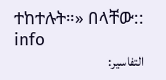ተከተሉት።» በላቸው:: info
التفاسير: